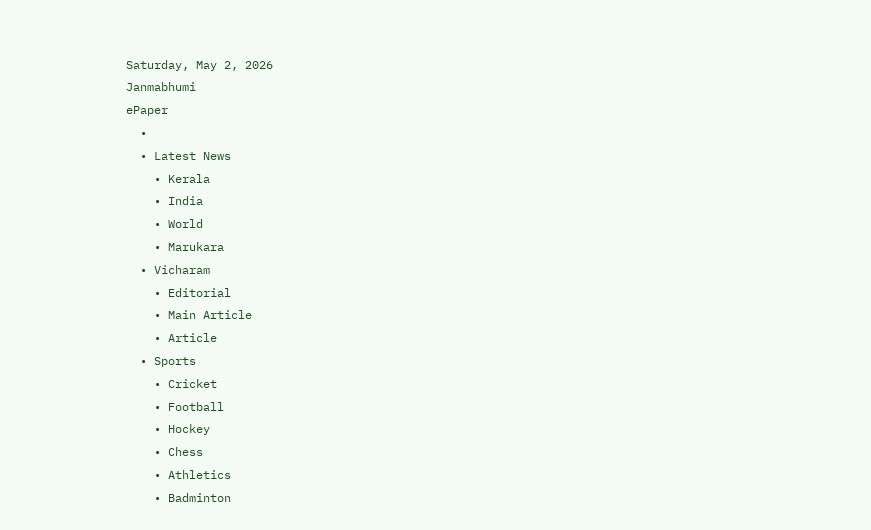Saturday, May 2, 2026
Janmabhumi
ePaper
  •
  • Latest News
    • Kerala
    • India
    • World
    • Marukara
  • Vicharam
    • Editorial
    • Main Article
    • Article
  • Sports
    • Cricket
    • Football
    • Hockey
    • Chess
    • Athletics
    • Badminton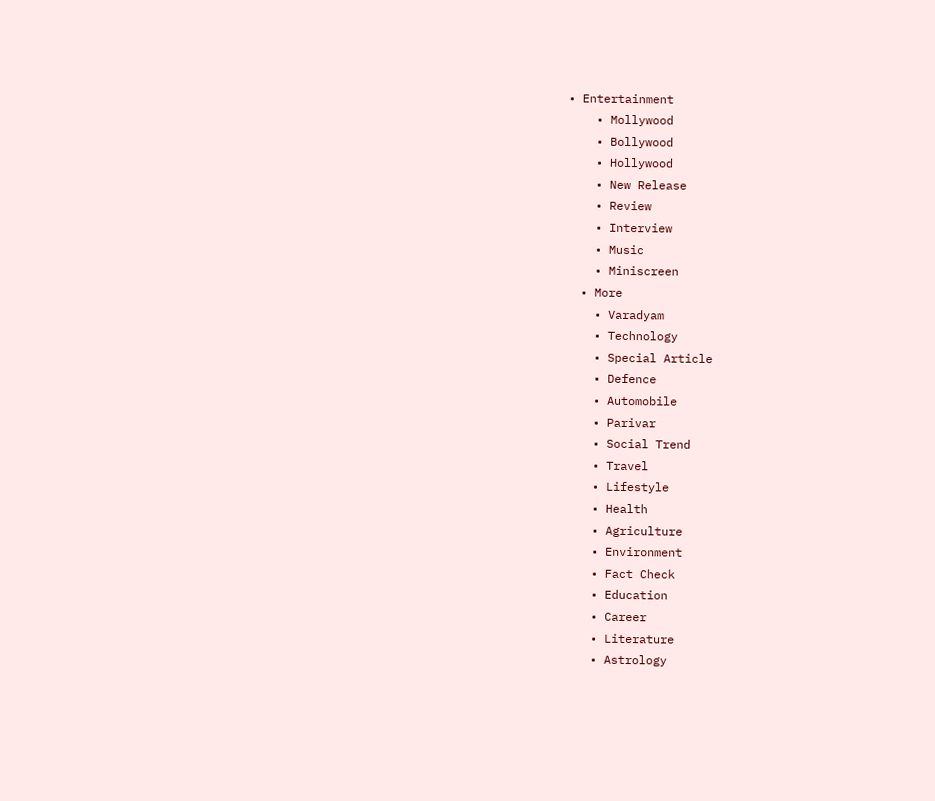• Entertainment
    • Mollywood
    • Bollywood
    • Hollywood
    • New Release
    • Review
    • Interview
    • Music
    • Miniscreen
  • More
    • Varadyam
    • Technology
    • Special Article
    • Defence
    • Automobile
    • Parivar
    • Social Trend
    • Travel
    • Lifestyle
    • Health
    • Agriculture
    • Environment
    • Fact Check
    • Education
    • Career
    • Literature
    • Astrology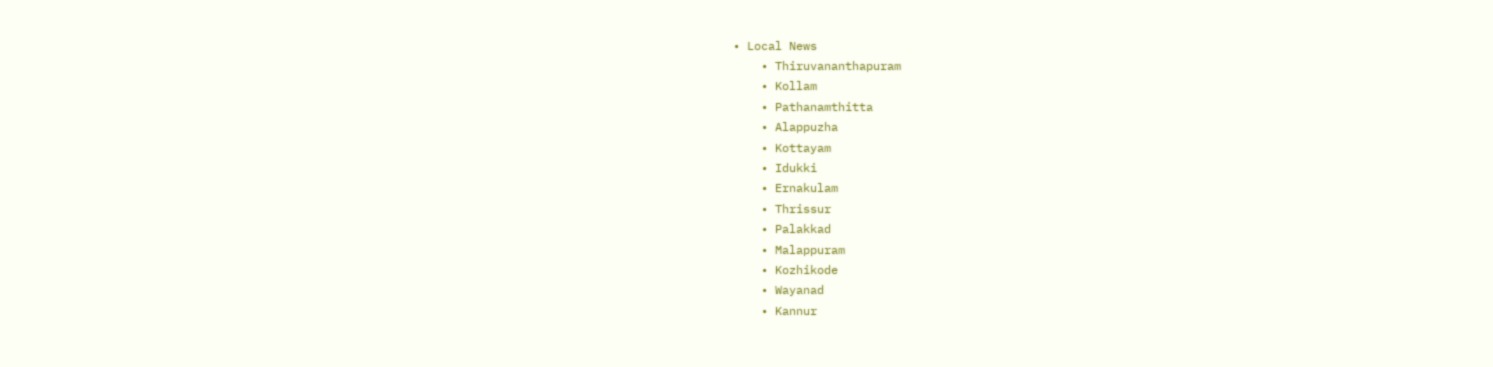• Local News
    • Thiruvananthapuram
    • Kollam
    • Pathanamthitta
    • Alappuzha
    • Kottayam
    • Idukki
    • Ernakulam
    • Thrissur
    • Palakkad
    • Malappuram
    • Kozhikode
    • Wayanad
    • Kannur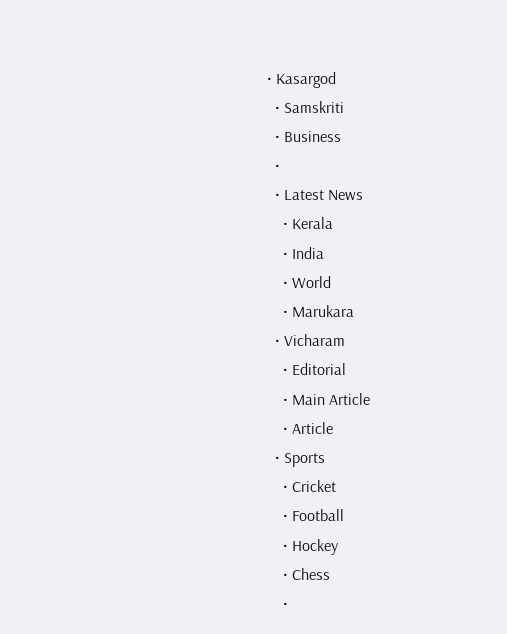• Kasargod
  • Samskriti
  • Business
  •
  • Latest News
    • Kerala
    • India
    • World
    • Marukara
  • Vicharam
    • Editorial
    • Main Article
    • Article
  • Sports
    • Cricket
    • Football
    • Hockey
    • Chess
    •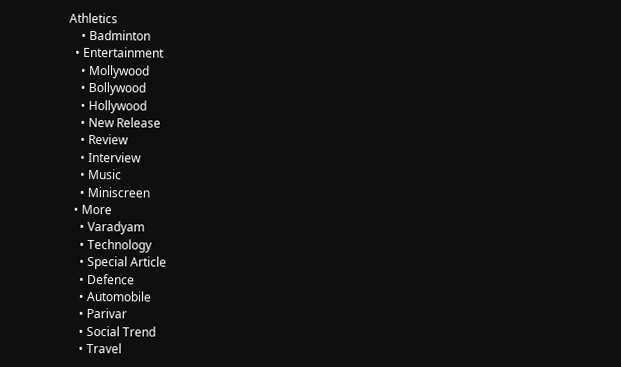Athletics
    • Badminton
  • Entertainment
    • Mollywood
    • Bollywood
    • Hollywood
    • New Release
    • Review
    • Interview
    • Music
    • Miniscreen
  • More
    • Varadyam
    • Technology
    • Special Article
    • Defence
    • Automobile
    • Parivar
    • Social Trend
    • Travel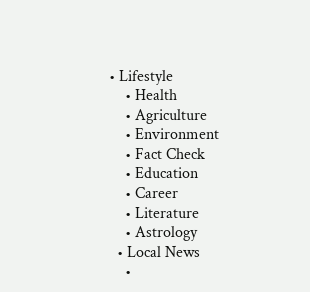• Lifestyle
    • Health
    • Agriculture
    • Environment
    • Fact Check
    • Education
    • Career
    • Literature
    • Astrology
  • Local News
    •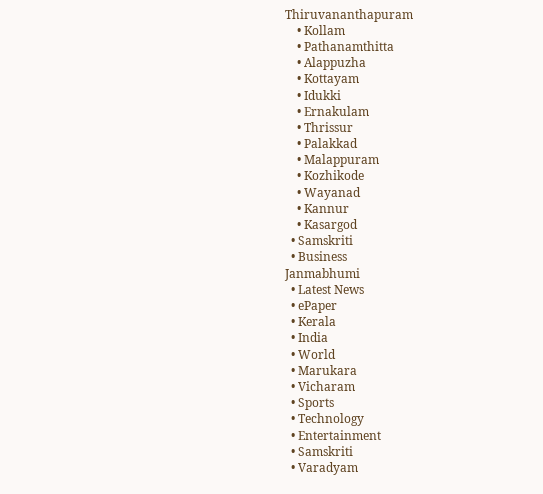Thiruvananthapuram
    • Kollam
    • Pathanamthitta
    • Alappuzha
    • Kottayam
    • Idukki
    • Ernakulam
    • Thrissur
    • Palakkad
    • Malappuram
    • Kozhikode
    • Wayanad
    • Kannur
    • Kasargod
  • Samskriti
  • Business
Janmabhumi
  • Latest News
  • ePaper
  • Kerala
  • India
  • World
  • Marukara
  • Vicharam
  • Sports
  • Technology
  • Entertainment
  • Samskriti
  • Varadyam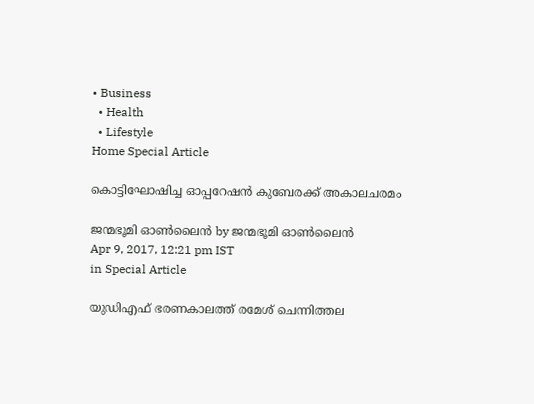• Business
  • Health
  • Lifestyle
Home Special Article

കൊട്ടിഘോഷിച്ച ഓപ്പറേഷന്‍ കുബേരക്ക് അകാലചരമം

ജന്മഭൂമി ഓണ്‍ലൈന്‍ by ജന്മഭൂമി ഓണ്‍ലൈന്‍
Apr 9, 2017, 12:21 pm IST
in Special Article

യുഡിഎഫ് ഭരണകാലത്ത് രമേശ് ചെന്നിത്തല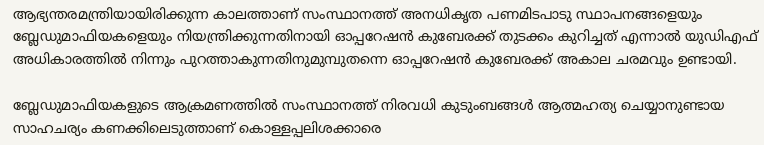ആഭ്യന്തരമന്ത്രിയായിരിക്കുന്ന കാലത്താണ് സംസ്ഥാനത്ത് അനധികൃത പണമിടപാടു സ്ഥാപനങ്ങളെയും ബ്ലേഡുമാഫിയകളെയും നിയന്ത്രിക്കുന്നതിനായി ഓപ്പറേഷന്‍ കുബേരക്ക് തുടക്കം കുറിച്ചത് എന്നാല്‍ യുഡിഎഫ് അധികാരത്തില്‍ നിന്നും പുറത്താകുന്നതിനുമുമ്പുതന്നെ ഓപ്പറേഷന്‍ കുബേരക്ക് അകാല ചരമവും ഉണ്ടായി.

ബ്ലേഡുമാഫിയകളുടെ ആക്രമണത്തില്‍ സംസ്ഥാനത്ത് നിരവധി കുടുംബങ്ങള്‍ ആത്മഹത്യ ചെയ്യാനുണ്ടായ സാഹചര്യം കണക്കിലെടുത്താണ് കൊള്ളപ്പലിശക്കാരെ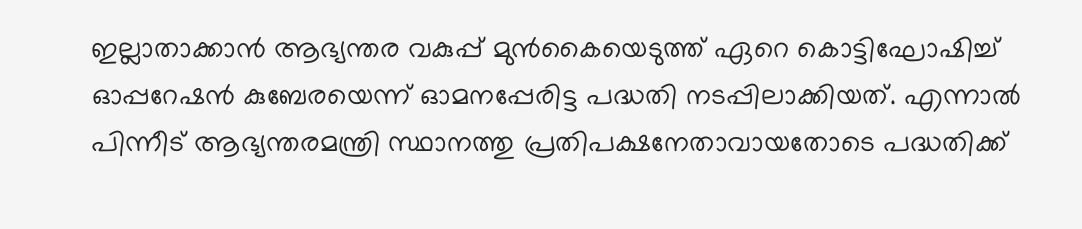ഇല്ലാതാക്കാന്‍ ആഭ്യന്തര വകുപ്പ് മുന്‍കൈയെടുത്ത് ഏറെ കൊട്ടിഘോഷിച്ച് ഓപ്പറേഷന്‍ കുബേരയെന്ന് ഓമനപ്പേരിട്ട പദ്ധതി നടപ്പിലാക്കിയത്. എന്നാല്‍ പിന്നീട് ആഭ്യന്തരമന്ത്രി സ്ഥാനത്തു പ്രതിപക്ഷനേതാവായതോടെ പദ്ധതിക്ക്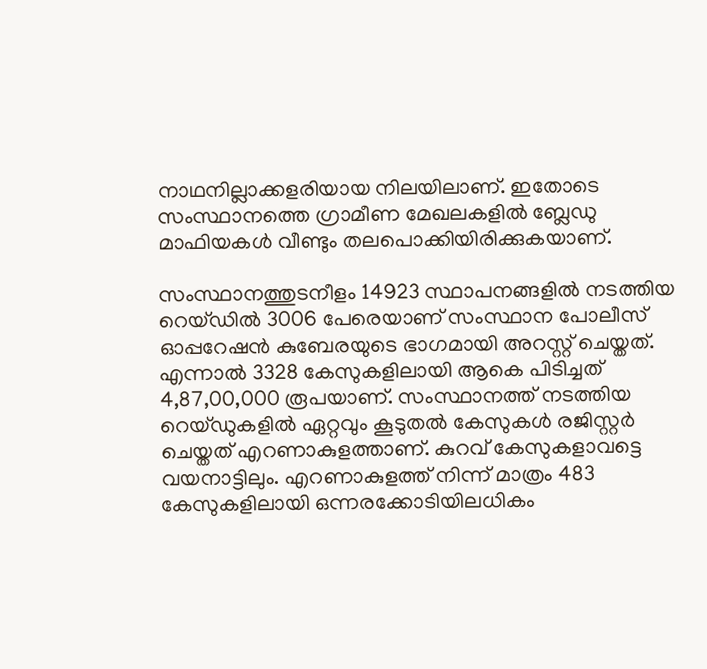നാഥനില്ലാക്കളരിയായ നിലയിലാണ്. ഇതോടെ സംസ്ഥാനത്തെ ഗ്രാമീണ മേഖലകളില്‍ ബ്ലേഡു മാഫിയകള്‍ വീണ്ടും തലപൊക്കിയിരിക്കുകയാണ്.

സംസ്ഥാനത്തുടനീളം 14923 സ്ഥാപനങ്ങളില്‍ നടത്തിയ റെയ്ഡില്‍ 3006 പേരെയാണ് സംസ്ഥാന പോലീസ് ഓപ്പറേഷന്‍ കുബേരയുടെ ഭാഗമായി അറസ്റ്റ് ചെയ്തത്. എന്നാല്‍ 3328 കേസുകളിലായി ആകെ പിടിച്ചത് 4,87,00,000 രൂപയാണ്. സംസ്ഥാനത്ത് നടത്തിയ റെയ്ഡുകളില്‍ ഏറ്റവും കൂടുതല്‍ കേസുകള്‍ രജിസ്റ്റര്‍ ചെയ്തത് എറണാകുളത്താണ്. കുറവ് കേസുകളാവട്ടെ വയനാട്ടിലും. എറണാകുളത്ത് നിന്ന് മാത്രം 483 കേസുകളിലായി ഒന്നരക്കോടിയിലധികം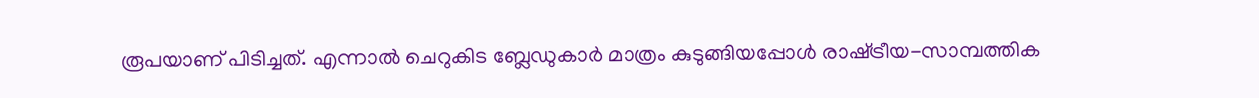രൂപയാണ് പിടിച്ചത്. എന്നാല്‍ ചെറുകിട ബ്ലേഡുകാര്‍ മാത്രം കുടുങ്ങിയപ്പോള്‍ രാഷ്‌ട്രീയ-സാമ്പത്തിക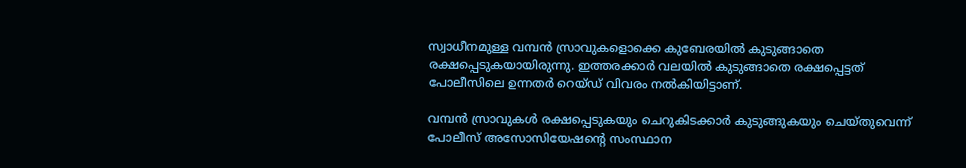സ്വാധീനമുള്ള വമ്പന്‍ സ്രാവുകളൊക്കെ കുബേരയില്‍ കുടുങ്ങാതെ രക്ഷപ്പെടുകയായിരുന്നു. ഇത്തരക്കാര്‍ വലയില്‍ കുടുങ്ങാതെ രക്ഷപ്പെട്ടത് പോലീസിലെ ഉന്നതര്‍ റെയ്ഡ് വിവരം നല്‍കിയിട്ടാണ്.

വമ്പന്‍ സ്രാവുകള്‍ രക്ഷപ്പെടുകയും ചെറുകിടക്കാര്‍ കുടുങ്ങുകയും ചെയ്തുവെന്ന് പോലീസ് അസോസിയേഷന്റെ സംസ്ഥാന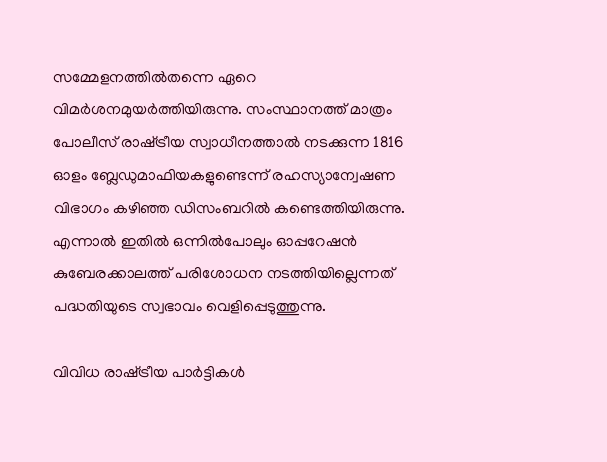സമ്മേളനത്തില്‍തന്നെ ഏറെ വിമര്‍ശനമുയര്‍ത്തിയിരുന്നു. സംസ്ഥാനത്ത് മാത്രം പോലീസ് രാഷ്‌ട്രീയ സ്വാധീനത്താല്‍ നടക്കുന്ന 1816 ഓളം ബ്ലേഡുമാഫിയകളുണ്ടെന്ന് രഹസ്യാന്വേഷണ വിഭാഗം കഴിഞ്ഞ ഡിസംബറില്‍ കണ്ടെത്തിയിരുന്നു. എന്നാല്‍ ഇതില്‍ ഒന്നില്‍പോലും ഓപ്പറേഷന്‍ കുബേരക്കാലത്ത് പരിശോധന നടത്തിയില്ലെന്നത് പദ്ധതിയുടെ സ്വഭാവം വെളിപ്പെടുത്തുന്നു.

വിവിധ രാഷ്‌ട്രീയ പാര്‍ട്ടികള്‍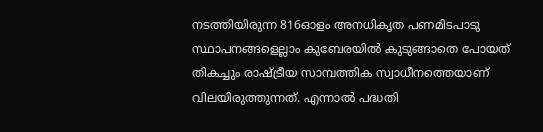നടത്തിയിരുന്ന 816ഓളം അനധികൃത പണമിടപാടു സ്ഥാപനങ്ങളെല്ലാം കുബേരയില്‍ കുടുങ്ങാതെ പോയത് തികച്ചും രാഷ്‌ട്രീയ സാമ്പത്തിക സ്വാധീനത്തെയാണ് വിലയിരുത്തുന്നത്. എന്നാല്‍ പദ്ധതി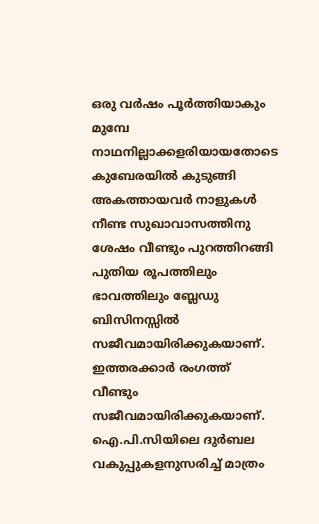ഒരു വര്‍ഷം പൂര്‍ത്തിയാകും മുമ്പേ നാഥനില്ലാക്കളരിയായതോടെ കുബേരയില്‍ കുടുങ്ങി അകത്തായവര്‍ നാളുകള്‍ നീണ്ട സുഖാവാസത്തിനു ശേഷം വീണ്ടും പുറത്തിറങ്ങി പുതിയ രൂപത്തിലും ഭാവത്തിലും ബ്ലേഡു ബിസിനസ്സില്‍ സജീവമായിരിക്കുകയാണ്. ഇത്തരക്കാര്‍ രംഗത്ത് വീണ്ടും സജീവമായിരിക്കുകയാണ്. ഐ.പി.സിയിലെ ദുര്‍ബല വകുപ്പുകളനുസരിച്ച് മാത്രം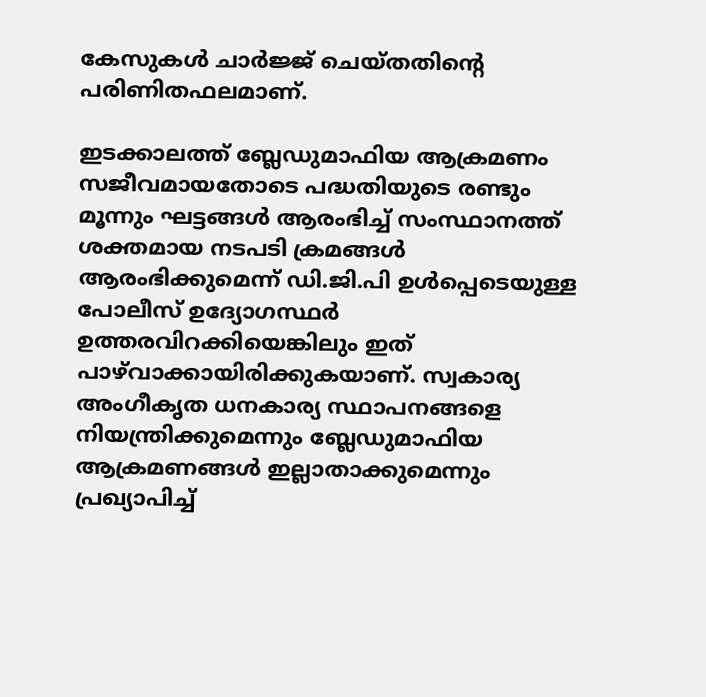കേസുകള്‍ ചാര്‍ജ്ജ് ചെയ്തതിന്റെ പരിണിതഫലമാണ്.

ഇടക്കാലത്ത് ബ്ലേഡുമാഫിയ ആക്രമണം സജീവമായതോടെ പദ്ധതിയുടെ രണ്ടും മൂന്നും ഘട്ടങ്ങള്‍ ആരംഭിച്ച് സംസ്ഥാനത്ത് ശക്തമായ നടപടി ക്രമങ്ങള്‍ ആരംഭിക്കുമെന്ന് ഡി.ജി.പി ഉള്‍പ്പെടെയുള്ള പോലീസ് ഉദ്യോഗസ്ഥര്‍ ഉത്തരവിറക്കിയെങ്കിലും ഇത് പാഴ്‌വാക്കായിരിക്കുകയാണ്. സ്വകാര്യ അംഗീകൃത ധനകാര്യ സ്ഥാപനങ്ങളെ നിയന്ത്രിക്കുമെന്നും ബ്ലേഡുമാഫിയ ആക്രമണങ്ങള്‍ ഇല്ലാതാക്കുമെന്നും പ്രഖ്യാപിച്ച്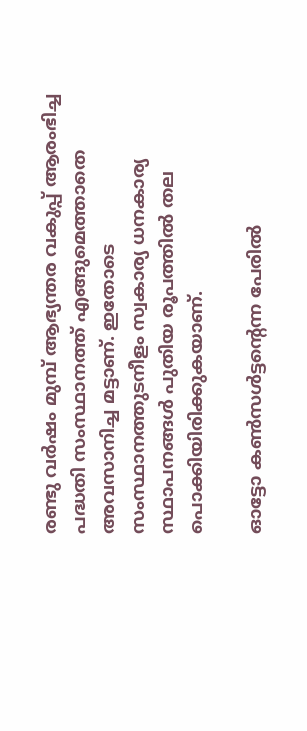രണ്ടു വര്‍ഷം മുമ്പ് ആഭ്യന്തര വകുപ്പ് ആരംഭിച്ച പദ്ധതി സംസ്ഥാനത്ത് എങ്ങുമെത്താതെ അവസാനിച്ച മട്ടാണ്. ഇതോടെ സംസ്ഥാനത്തുടനീളം സ്വകാര്യ ധനകാര്യ സ്ഥാപനങ്ങള്‍ പുതിയ രൂപത്തില്‍ തല പൊക്കിയിരിക്കുകയാണ്.

ഓട്ടോ കണ്‍സള്‍ട്ടന്റെന്ന പേരില്‍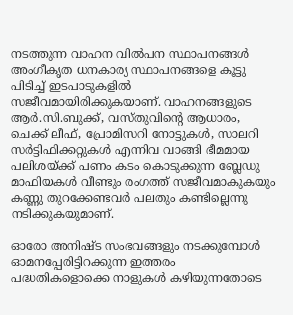നടത്തുന്ന വാഹന വില്‍പന സ്ഥാപനങ്ങള്‍ അംഗീകൃത ധനകാര്യ സ്ഥാപനങ്ങളെ കൂട്ടു പിടിച്ച് ഇടപാടുകളില്‍ സജീവമായിരിക്കുകയാണ്. വാഹനങ്ങളുടെ ആര്‍.സി.ബുക്ക്, വസ്തുവിന്റെ ആധാരം, ചെക്ക് ലീഫ്, പ്രോമിസറി നോട്ടുകള്‍, സാലറി സര്‍ട്ടിഫിക്കറ്റുകള്‍ എന്നിവ വാങ്ങി ഭീമമായ പലിശയ്‌ക്ക് പണം കടം കൊടുക്കുന്ന ബ്ലേഡു മാഫിയകള്‍ വീണ്ടും രംഗത്ത് സജീവമാകുകയും കണ്ണു തുറക്കേണ്ടവര്‍ പലതും കണ്ടില്ലെന്നു നടിക്കുകയുമാണ്.

ഓരോ അനിഷ്ട സംഭവങ്ങളും നടക്കുമ്പോള്‍ ഓമനപ്പേരിട്ടിറക്കുന്ന ഇത്തരം പദ്ധതികളൊക്കെ നാളുകള്‍ കഴിയുന്നതോടെ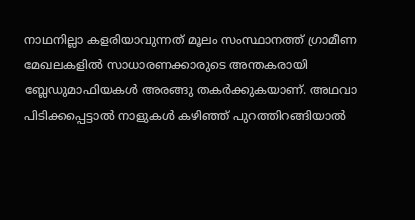നാഥനില്ലാ കളരിയാവുന്നത് മൂലം സംസ്ഥാനത്ത് ഗ്രാമീണ മേഖലകളില്‍ സാധാരണക്കാരുടെ അന്തകരായി ബ്ലേഡുമാഫിയകള്‍ അരങ്ങു തകര്‍ക്കുകയാണ്. അഥവാ പിടിക്കപ്പെട്ടാല്‍ നാളുകള്‍ കഴിഞ്ഞ് പുറത്തിറങ്ങിയാല്‍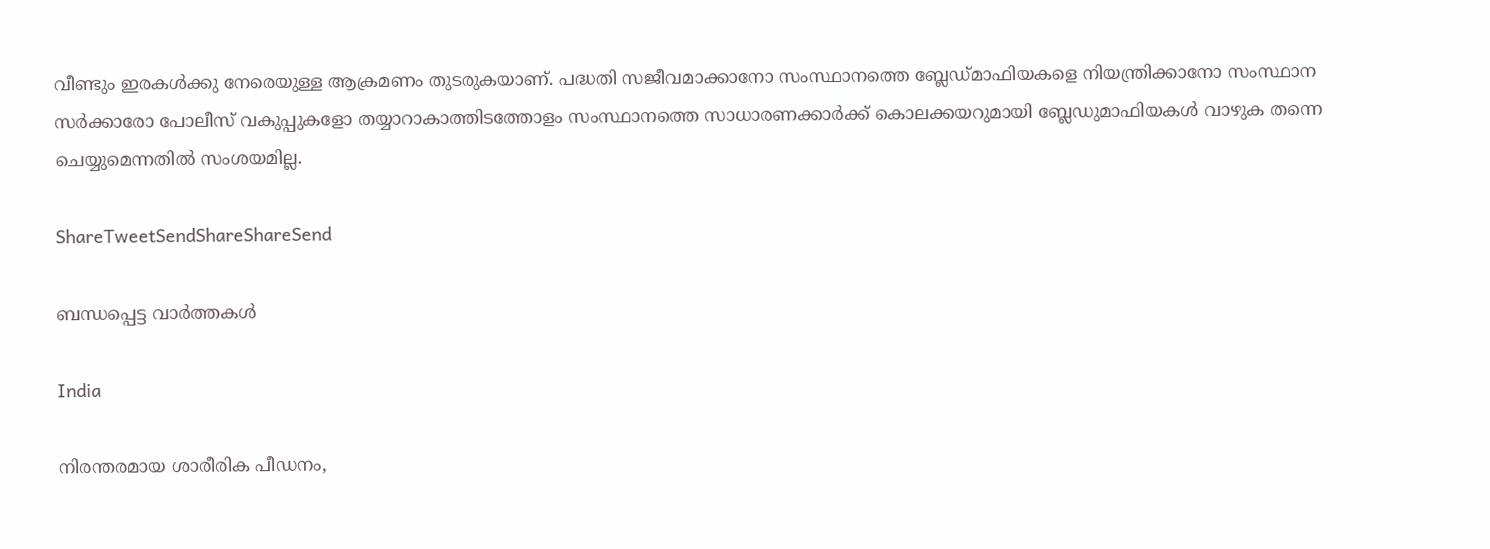വീണ്ടും ഇരകള്‍ക്കു നേരെയുള്ള ആക്രമണം തുടരുകയാണ്. പദ്ധതി സജീവമാക്കാനോ സംസ്ഥാനത്തെ ബ്ലേഡ്മാഫിയകളെ നിയന്ത്രിക്കാനോ സംസ്ഥാന സര്‍ക്കാരോ പോലീസ് വകുപ്പുകളോ തയ്യാറാകാത്തിടത്തോളം സംസ്ഥാനത്തെ സാധാരണക്കാര്‍ക്ക് കൊലക്കയറുമായി ബ്ലേഡുമാഫിയകള്‍ വാഴുക തന്നെ ചെയ്യുമെന്നതില്‍ സംശയമില്ല.

ShareTweetSendShareShareSend

ബന്ധപ്പെട്ട വാര്‍ത്തകള്‍

India

നിരന്തരമായ ശാരീരിക പീഡനം,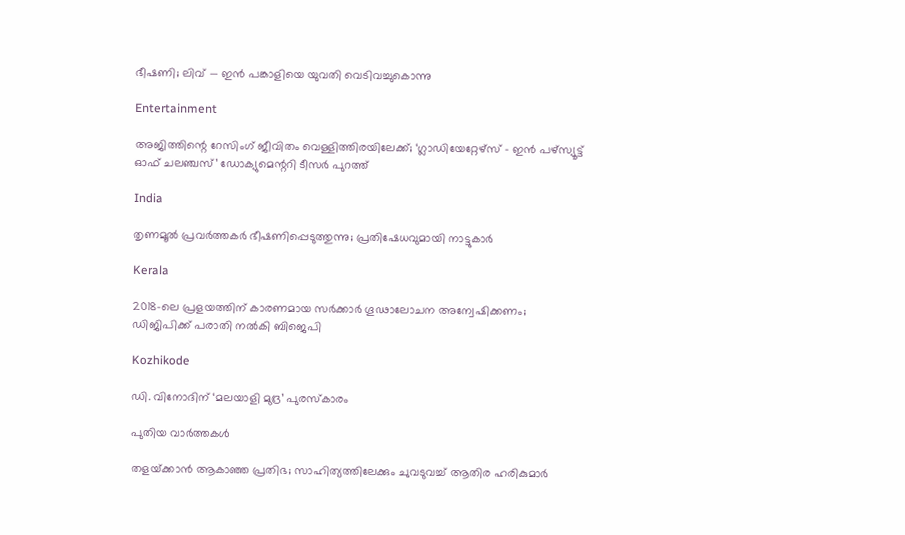ഭീഷണി; ലിവ് — ഇൻ പങ്കാളിയെ യുവതി വെടിവച്ചുകൊന്നു‌

Entertainment

അജിത്തിന്റെ റേസിംഗ് ജീവിതം വെള്ളിത്തിരയിലേക്ക്; ‘ഗ്ലാഡിയേറ്റേഴ്സ് – ഇൻ പഴ്സ്യൂട്ട് ഓഫ് ചലഞ്ചസ്’ ഡോക്യുമെന്ററി ടീസർ പുറത്ത്

India

തൃണമൂൽ പ്രവർത്തകർ ഭീഷണിപ്പെടുത്തുന്നു; പ്രതിഷേധവുമായി നാട്ടുകാർ

Kerala

2018-ലെ പ്രളയത്തിന് കാരണമായ സര്‍ക്കാര്‍ ഗൂഢാലോചന അന്വേഷിക്കണം; ഡിജിപിക്ക് പരാതി നല്‍കി ബിജെപി

Kozhikode

ഡി. വിനോദിന് ‘മലയാളി മുദ്ര’ പുരസ്‌കാരം

പുതിയ വാര്‍ത്തകള്‍

തളയ്‌ക്കാന്‍ ആകാഞ്ഞ പ്രതിഭ; സാഹിത്യത്തിലേക്കും ചുവടുവച്ച് ആതിര ഹരികുമാര്‍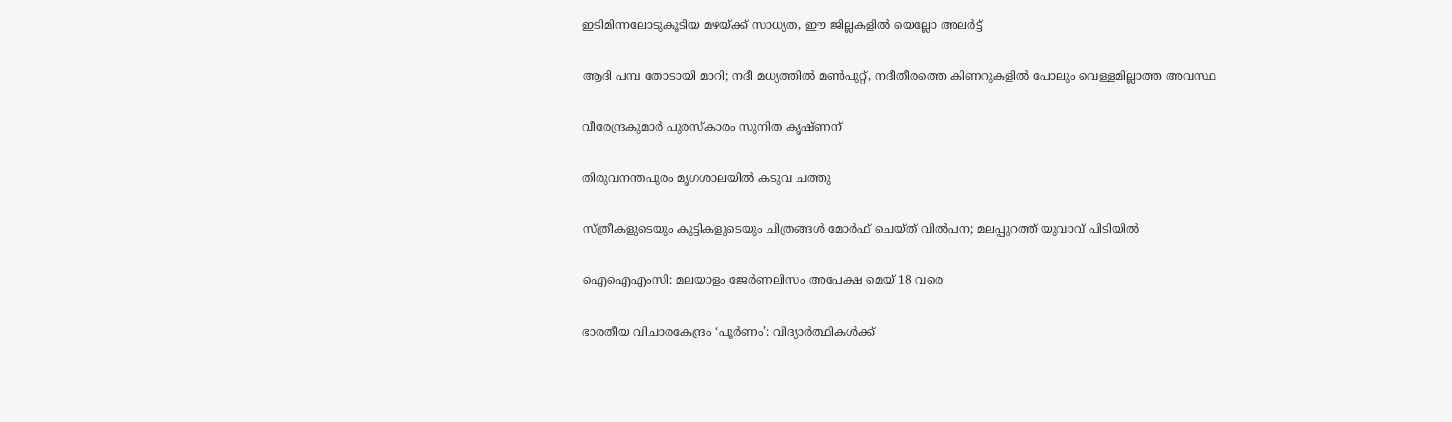ഇടിമിന്നലോടുകൂടിയ മഴയ്‌ക്ക് സാധ്യത, ഈ ജില്ലകളിൽ യെല്ലോ അലർട്ട്

ആദി പമ്പ തോടായി മാറി; നദീ മധ്യത്തില്‍ മണ്‍പുറ്റ്, നദീതീരത്തെ കിണറുകളില്‍ പോലും വെള്ളമില്ലാത്ത അവസ്ഥ

വീരേന്ദ്രകുമാര്‍ പുരസ്‌കാരം സുനിത കൃഷ്ണന്

തിരുവനന്തപുരം മൃഗശാലയില്‍ കടുവ ചത്തു

സ്ത്രീകളുടെയും കുട്ടികളുടെയും ചിത്രങ്ങൾ മോർഫ് ചെയ്ത് വിൽപന; മലപ്പുറത്ത് യുവാവ് പിടിയിൽ

ഐഐഎംസി: മലയാളം ജേര്‍ണലിസം അപേക്ഷ മെയ് 18 വരെ

ഭാരതീയ വിചാരകേന്ദ്രം ‘പൂര്‍ണം’: വിദ്യാര്‍ത്ഥികള്‍ക്ക്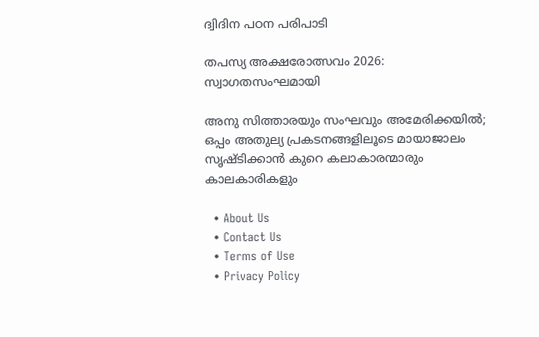ദ്വിദിന പഠന പരിപാടി

തപസ്യ അക്ഷരോത്സവം 2026: സ്വാഗതസംഘമായി

അനു സിത്താരയും സംഘവും അമേരിക്കയിൽ; ഒപ്പം അതുല്യ പ്രകടനങ്ങളിലൂടെ മായാജാലം സൃഷ്‌ടിക്കാൻ കുറെ കലാകാരന്മാരും കാലകാരികളും

  • About Us
  • Contact Us
  • Terms of Use
  • Privacy Policy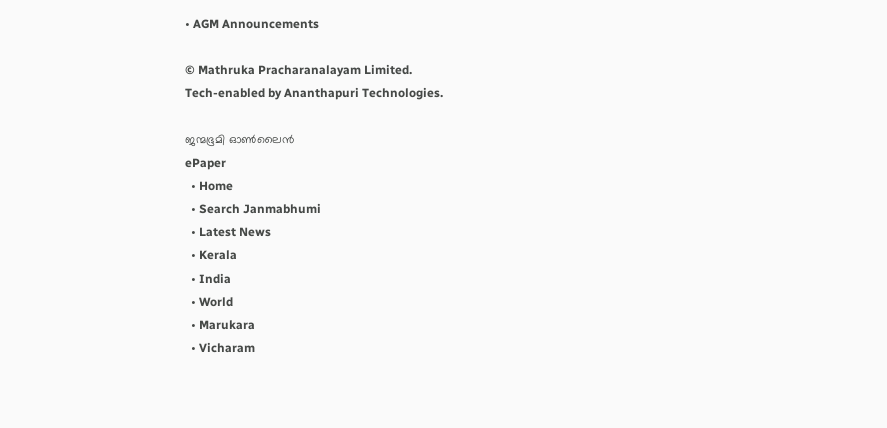• AGM Announcements

© Mathruka Pracharanalayam Limited.
Tech-enabled by Ananthapuri Technologies.

ജന്മഭൂമി ഓണ്‍ലൈന്‍
ePaper
  • Home
  • Search Janmabhumi
  • Latest News
  • Kerala
  • India
  • World
  • Marukara
  • Vicharam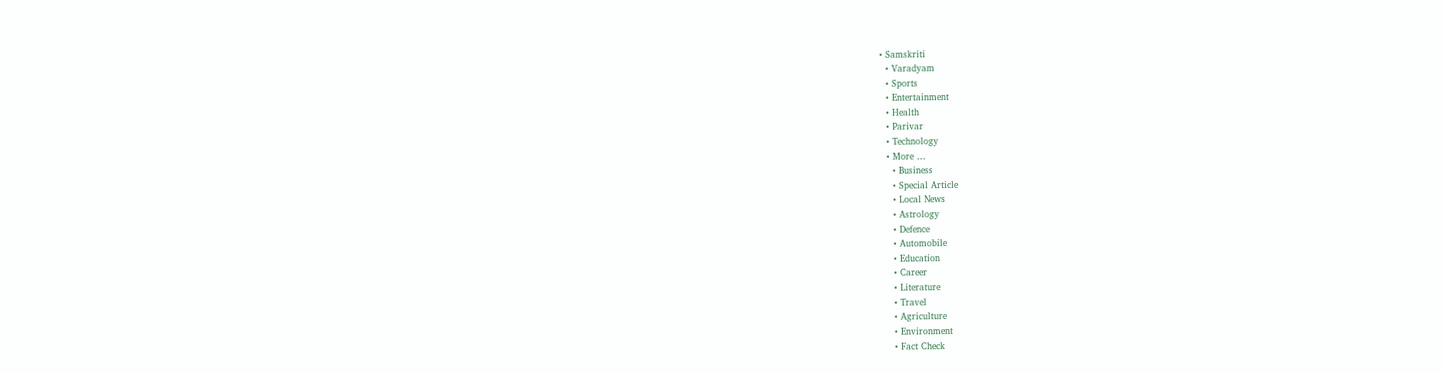• Samskriti
  • Varadyam
  • Sports
  • Entertainment
  • Health
  • Parivar
  • Technology
  • More …
    • Business
    • Special Article
    • Local News
    • Astrology
    • Defence
    • Automobile
    • Education
    • Career
    • Literature
    • Travel
    • Agriculture
    • Environment
    • Fact Check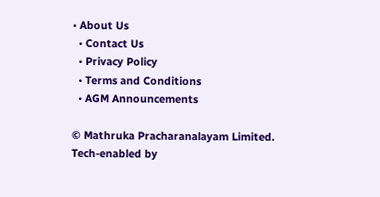• About Us
  • Contact Us
  • Privacy Policy
  • Terms and Conditions
  • AGM Announcements

© Mathruka Pracharanalayam Limited.
Tech-enabled by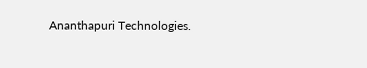Ananthapuri Technologies.